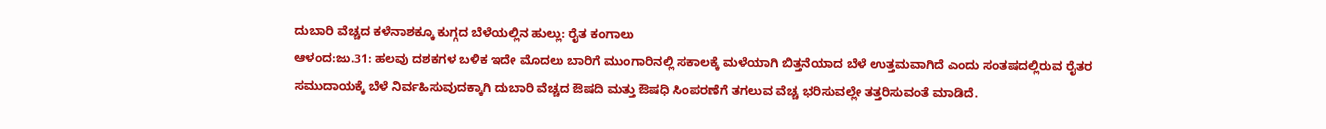ದುಬಾರಿ ವೆಚ್ಚದ ಕಳೆನಾಶಕ್ಕೂ ಕುಗ್ಗದ ಬೆಳೆಯಲ್ಲಿನ ಹುಲ್ಲು: ರೈತ ಕಂಗಾಲು
ಆಳಂದ:ಜು.31: ಹಲವು ದಶಕಗಳ ಬಳಿಕ ಇದೇ ಮೊದಲು ಬಾರಿಗೆ ಮುಂಗಾರಿನಲ್ಲಿ ಸಕಾಲಕ್ಕೆ ಮಳೆಯಾಗಿ ಬಿತ್ತನೆಯಾದ ಬೆಳೆ ಉತ್ತಮವಾಗಿದೆ ಎಂದು ಸಂತಷದಲ್ಲಿರುವ ರೈತರ ಸಮುದಾಯಕ್ಕೆ ಬೆಳೆ ನಿರ್ವಹಿಸುವುದಕ್ಕಾಗಿ ದುಬಾರಿ ವೆಚ್ಚದ ಔಷದಿ ಮತ್ತು ಔಷಧಿ ಸಿಂಪರಣೆಗೆ ತಗಲುವ ವೆಚ್ಚ ಭರಿಸುವಲ್ಲೇ ತತ್ತರಿಸುವಂತೆ ಮಾಡಿದೆ.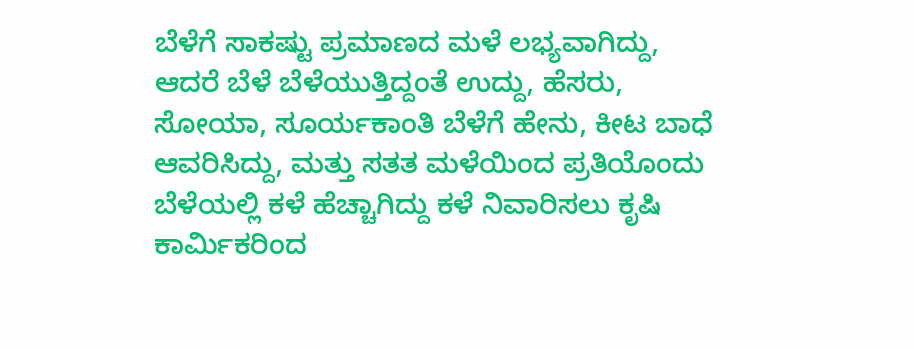ಬೆಳೆಗೆ ಸಾಕಷ್ಟು ಪ್ರಮಾಣದ ಮಳೆ ಲಭ್ಯವಾಗಿದ್ದು, ಆದರೆ ಬೆಳೆ ಬೆಳೆಯುತ್ತಿದ್ದಂತೆ ಉದ್ದು, ಹೆಸರು, ಸೋಯಾ, ಸೂರ್ಯಕಾಂತಿ ಬೆಳೆಗೆ ಹೇನು, ಕೀಟ ಬಾಧೆ ಆವರಿಸಿದ್ದು, ಮತ್ತು ಸತತ ಮಳೆಯಿಂದ ಪ್ರತಿಯೊಂದು ಬೆಳೆಯಲ್ಲಿ ಕಳೆ ಹೆಚ್ಚಾಗಿದ್ದು ಕಳೆ ನಿವಾರಿಸಲು ಕೃಷಿ ಕಾರ್ಮಿಕರಿಂದ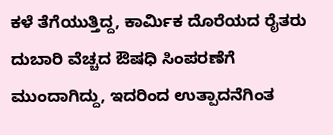ಕಳೆ ತೆಗೆಯುತ್ತಿದ್ದ, ಕಾರ್ಮಿಕ ದೊರೆಯದ ರೈತರು ದುಬಾರಿ ವೆಚ್ಚದ ಔಷಧಿ ಸಿಂಪರಣೆಗೆ ಮುಂದಾಗಿದ್ದು, ಇದರಿಂದ ಉತ್ಪಾದನೆಗಿಂತ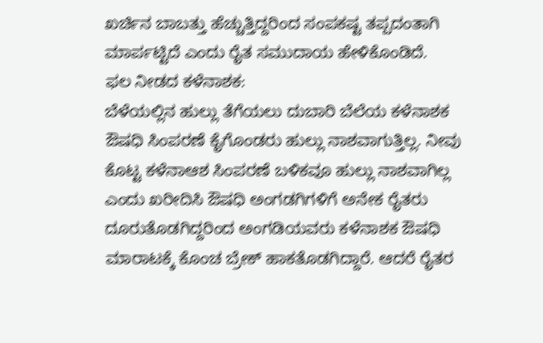ಖರ್ಚಿನ ಬಾಬತ್ತು ಹೆಚ್ಚುತ್ತಿದ್ದರಿಂದ ಸಂಪಕಷ್ಟ ತಪ್ಪದಂತಾಗಿ ಮಾರ್ಪಟ್ಟಿದೆ ಎಂದು ರೈತ ಸಮುದಾಯ ಹೇಳಿಕೊಂಡಿದೆ.
ಫಲ ನೀಡದ ಕಳೆನಾಶಕ:
ಬೆಳೆಯಲ್ಲಿನ ಹುಲ್ಲು ತೆಗೆಯಲು ದುಬಾರಿ ಬೆಲೆಯ ಕಳೆನಾಶಕ ಔಷಧಿ ಸಿಂಪರಣೆ ಕೈಗೊಂಡರು ಹುಲ್ಲು ನಾಶವಾಗುತ್ತಿಲ್ಲ. ನೀವು ಕೊಟ್ಟ ಕಳೆನಾಆಶ ಸಿಂಪರಣೆ ಬಳಿಕವೂ ಹುಲ್ಲು ನಾಶವಾಗಿಲ್ಲ ಎಂದು ಖರೀದಿಸಿ ಔಷಧಿ ಅಂಗಡಗಿಗಳಿಗೆ ಅನೇಕ ರೈತರು ದೂರುತೊಡಗಿದ್ದರಿಂದ ಅಂಗಡಿಯವರು ಕಳೆನಾಶಕ ಔಷಧಿ ಮಾರಾಟಕ್ಕೆ ಕೊಂಚ ಬ್ರೇಕ್ ಹಾಕತೊಡಗಿದ್ದಾರೆ. ಆದರೆ ರೈತರ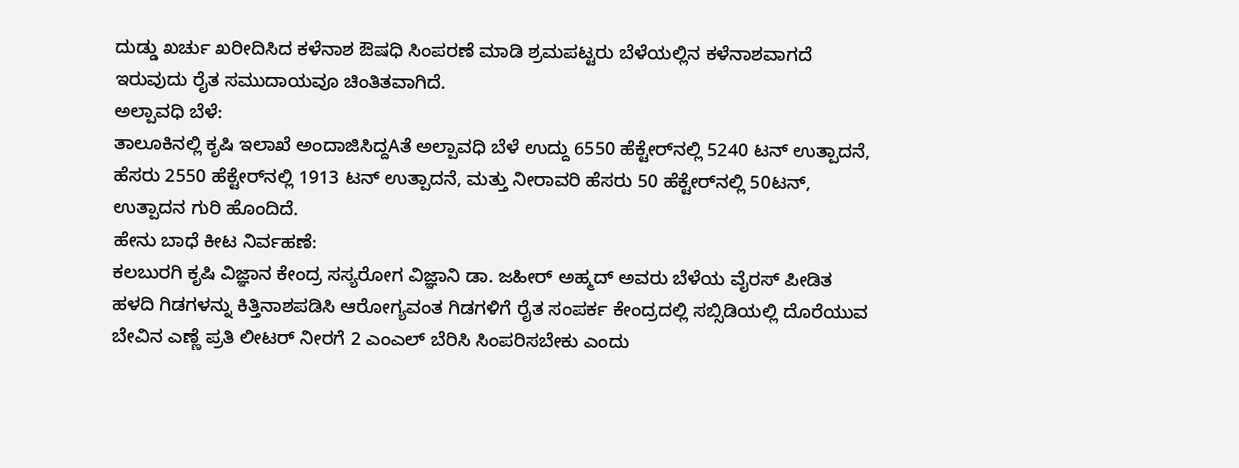ದುಡ್ಡು ಖರ್ಚು ಖರೀದಿಸಿದ ಕಳೆನಾಶ ಔಷಧಿ ಸಿಂಪರಣೆ ಮಾಡಿ ಶ್ರಮಪಟ್ಟರು ಬೆಳೆಯಲ್ಲಿನ ಕಳೆನಾಶವಾಗದೆ ಇರುವುದು ರೈತ ಸಮುದಾಯವೂ ಚಿಂತಿತವಾಗಿದೆ.
ಅಲ್ಪಾವಧಿ ಬೆಳೆ:
ತಾಲೂಕಿನಲ್ಲಿ ಕೃಷಿ ಇಲಾಖೆ ಅಂದಾಜಿಸಿದ್ದAತೆ ಅಲ್ಪಾವಧಿ ಬೆಳೆ ಉದ್ದು 6550 ಹೆಕ್ಟೇರ್‌ನಲ್ಲಿ 5240 ಟನ್ ಉತ್ಪಾದನೆ, ಹೆಸರು 2550 ಹೆಕ್ಟೇರ್‌ನಲ್ಲಿ 1913 ಟನ್ ಉತ್ಪಾದನೆ, ಮತ್ತು ನೀರಾವರಿ ಹೆಸರು 50 ಹೆಕ್ಟೇರ್‌ನಲ್ಲಿ 50ಟನ್, ಉತ್ಪಾದನ ಗುರಿ ಹೊಂದಿದೆ.
ಹೇನು ಬಾಧೆ ಕೀಟ ನಿರ್ವಹಣೆ:
ಕಲಬುರಗಿ ಕೃಷಿ ವಿಜ್ಞಾನ ಕೇಂದ್ರ ಸಸ್ಯರೋಗ ವಿಜ್ಞಾನಿ ಡಾ. ಜಹೀರ್ ಅಹ್ಮದ್ ಅವರು ಬೆಳೆಯ ವೈರಸ್ ಪೀಡಿತ ಹಳದಿ ಗಿಡಗಳನ್ನು ಕಿತ್ತಿನಾಶಪಡಿಸಿ ಆರೋಗ್ಯವಂತ ಗಿಡಗಳಿಗೆ ರೈತ ಸಂಪರ್ಕ ಕೇಂದ್ರದಲ್ಲಿ ಸಬ್ಸಿಡಿಯಲ್ಲಿ ದೊರೆಯುವ ಬೇವಿನ ಎಣ್ಣೆ ಪ್ರತಿ ಲೀಟರ್ ನೀರಗೆ 2 ಎಂಎಲ್ ಬೆರಿಸಿ ಸಿಂಪರಿಸಬೇಕು ಎಂದು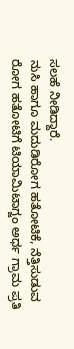ಸಲಹೆ ನೀಡಿದ್ದಾರೆ.
ನುಸಿ ಹಾಗೂ ಮದುಡಿರೋಗ ಹತೋಟಿಕೆ, ನೆತ್ತಿಸುಡುವ ರೋಗ ಹತೋಟಿಗೆ ಟಿಯಾಮಿಟಾಗ್ಜಂ ಅರ್ಧ ಗ್ರಾಮ ಪ್ರತಿ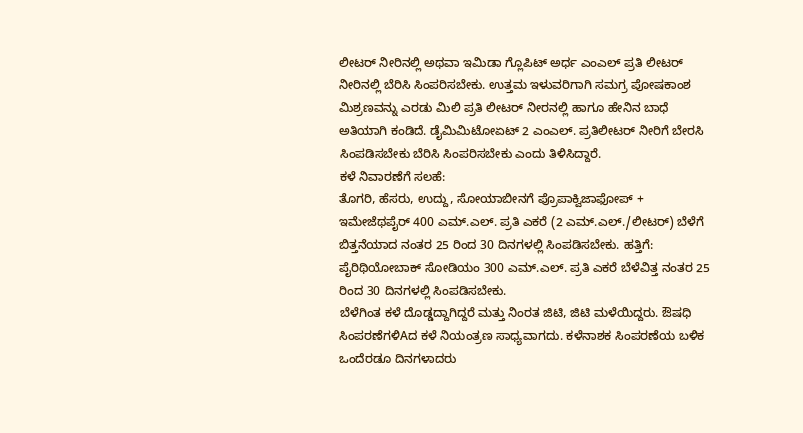ಲೀಟರ್ ನೀರಿನಲ್ಲಿ ಅಥವಾ ಇಮಿಡಾ ಗ್ಲೊಪಿಟ್ ಅರ್ಧ ಎಂಎಲ್ ಪ್ರತಿ ಲೀಟರ್ ನೀರಿನಲ್ಲಿ ಬೆರಿಸಿ ಸಿಂಪರಿಸಬೇಕು. ಉತ್ತಮ ಇಳುವರಿಗಾಗಿ ಸಮಗ್ರ ಪೋಷಕಾಂಶ ಮಿಶ್ರಣವನ್ನು ಎರಡು ಮಿಲಿ ಪ್ರತಿ ಲೀಟರ್ ನೀರನಲ್ಲಿ ಹಾಗೂ ಹೇನಿನ ಬಾಧೆ ಅತಿಯಾಗಿ ಕಂಡಿದೆ. ಡೈಮಿಮಿಟೋಏಟ್ 2 ಎಂಎಲ್. ಪ್ರತಿಲೀಟರ್ ನೀರಿಗೆ ಬೇರಸಿ ಸಿಂಪಡಿಸಬೇಕು ಬೆರಿಸಿ ಸಿಂಪರಿಸಬೇಕು ಎಂದು ತಿಳಿಸಿದ್ದಾರೆ.
ಕಳೆ ನಿವಾರಣೆಗೆ ಸಲಹೆ:
ತೊಗರಿ, ಹೆಸರು, ಉದ್ದು, ಸೋಯಾಬೀನಗೆ ಪ್ರೊಪಾಕ್ವಿಜಾಫೋಪ್ + ಇಮೇಜೆಥಪೈರ್ 400 ಎಮ್.ಎಲ್. ಪ್ರತಿ ಎಕರೆ (2 ಎಮ್.ಎಲ್./ಲೀಟರ್) ಬೆಳೆಗೆ ಬಿತ್ತನೆಯಾದ ನಂತರ 25 ರಿಂದ 30 ದಿನಗಳಲ್ಲಿ ಸಿಂಪಡಿಸಬೇಕು. ಹತ್ತಿಗೆ: ಪೈರಿಥಿಯೋಬಾಕ್ ಸೋಡಿಯಂ 300 ಎಮ್.ಎಲ್. ಪ್ರತಿ ಎಕರೆ ಬೆಳೆವಿತ್ತ ನಂತರ 25 ರಿಂದ 30 ದಿನಗಳಲ್ಲಿ ಸಿಂಪಡಿಸಬೇಕು.
ಬೆಳೆಗಿಂತ ಕಳೆ ದೊಡ್ಡದ್ದಾಗಿದ್ದರೆ ಮತ್ತು ನಿಂರತ ಜಿಟಿ, ಜಿಟಿ ಮಳೆಯಿದ್ದರು. ಔಷಧಿ ಸಿಂಪರಣೆಗಳಿAದ ಕಳೆ ನಿಯಂತ್ರಣ ಸಾಧ್ಯವಾಗದು. ಕಳೆನಾಶಕ ಸಿಂಪರಣೆಯ ಬಳಿಕ ಒಂದೆರಡೂ ದಿನಗಳಾದರು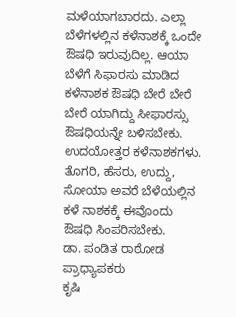ಮಳೆಯಾಗಬಾರದು. ಎಲ್ಲಾ ಬೆಳೆಗಳಲ್ಲಿನ ಕಳೆನಾಶಕ್ಕೆ ಒಂದೇ ಔಷಧಿ ಇರುವುದಿಲ್ಲ. ಆಯಾ ಬೆಳೆಗೆ ಸಿಫಾರಸು ಮಾಡಿದ ಕಳೆನಾಶಕ ಔಷಧಿ ಬೇರೆ ಬೇರೆ ಬೇರೆ ಯಾಗಿದ್ದು ಸೀಫಾರಸ್ಸು ಔಷಧಿಯನ್ನೇ ಬಳಿಸಬೇಕು. ಉದಯೋತ್ತರ ಕಳೆನಾಶಕಗಳು. ತೊಗರಿ, ಹೆಸರು, ಉದ್ದು, ಸೋಯಾ ಅವರೆ ಬೆಳೆಯಲ್ಲಿನ ಕಳೆ ನಾಶಕಕ್ಕೆ ಈವೊಂದು ಔಷಧಿ ಸಿಂಪರಿಸಬೇಕು.
ಡಾ. ಪಂಡಿತ ರಾಠೋಡ ಪ್ರಾಧ್ಯಾಪಕರು
ಕೃಷಿ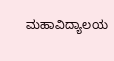ಮಹಾವಿದ್ಯಾಲಯ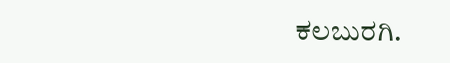ಕಲಬುರಗಿ.